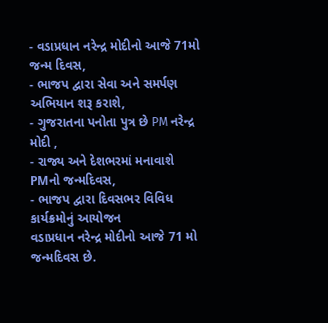- વડાપ્રધાન નરેન્દ્ર મોદીનો આજે 71મો જન્મ દિવસ,
- ભાજપ દ્વારા સેવા અને સમર્પણ અભિયાન શરૂ કરાશે,
- ગુજરાતના પનોતા પુત્ર છે PM નરેન્દ્ર મોદી ,
- રાજ્ય અને દેશભરમાં મનાવાશે PMનો જન્મદિવસ,
- ભાજપ દ્વારા દિવસભર વિવિધ કાર્યક્રમોનું આયોજન
વડાપ્રધાન નરેન્દ્ર મોદીનો આજે 71 મો જન્મદિવસ છે.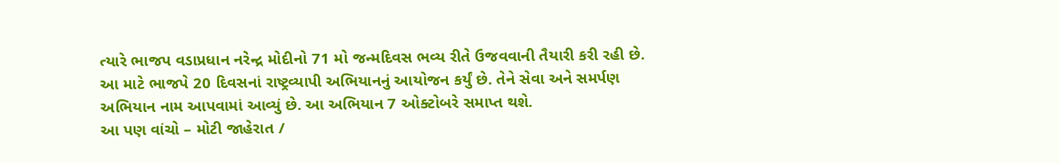ત્યારે ભાજપ વડાપ્રધાન નરેન્દ્ર મોદીનો 71 મો જન્મદિવસ ભવ્ય રીતે ઉજવવાની તૈયારી કરી રહી છે. આ માટે ભાજપે 20 દિવસનાં રાષ્ટ્રવ્યાપી અભિયાનનું આયોજન કર્યું છે. તેને સેવા અને સમર્પણ અભિયાન નામ આપવામાં આવ્યું છે. આ અભિયાન 7 ઓક્ટોબરે સમાપ્ત થશે.
આ પણ વાંચો – મોટી જાહેરાત /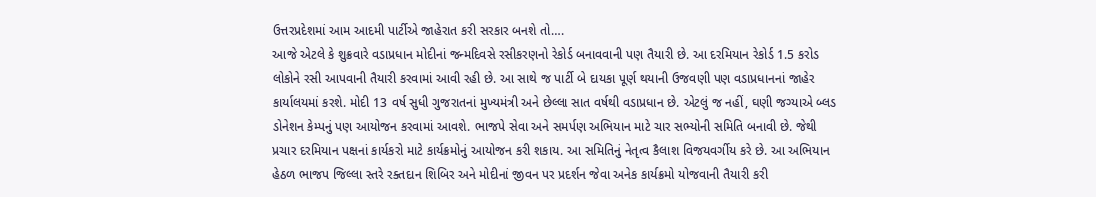ઉત્તરપ્રદેશમાં આમ આદમી પાર્ટીએ જાહેરાત કરી સરકાર બનશે તો….
આજે એટલે કે શુક્રવારે વડાપ્રધાન મોદીનાં જન્મદિવસે રસીકરણનો રેકોર્ડ બનાવવાની પણ તૈયારી છે. આ દરમિયાન રેકોર્ડ 1.5 કરોડ લોકોને રસી આપવાની તૈયારી કરવામાં આવી રહી છે. આ સાથે જ પાર્ટી બે દાયકા પૂર્ણ થયાની ઉજવણી પણ વડાપ્રધાનનાં જાહેર કાર્યાલયમાં કરશે. મોદી 13 વર્ષ સુધી ગુજરાતનાં મુખ્યમંત્રી અને છેલ્લા સાત વર્ષથી વડાપ્રધાન છે. એટલું જ નહીં, ઘણી જગ્યાએ બ્લડ ડોનેશન કેમ્પનું પણ આયોજન કરવામાં આવશે. ભાજપે સેવા અને સમર્પણ અભિયાન માટે ચાર સભ્યોની સમિતિ બનાવી છે. જેથી પ્રચાર દરમિયાન પક્ષનાં કાર્યકરો માટે કાર્યક્રમોનું આયોજન કરી શકાય. આ સમિતિનું નેતૃત્વ કૈલાશ વિજયવર્ગીય કરે છે. આ અભિયાન હેઠળ ભાજપ જિલ્લા સ્તરે રક્તદાન શિબિર અને મોદીનાં જીવન પર પ્રદર્શન જેવા અનેક કાર્યક્રમો યોજવાની તૈયારી કરી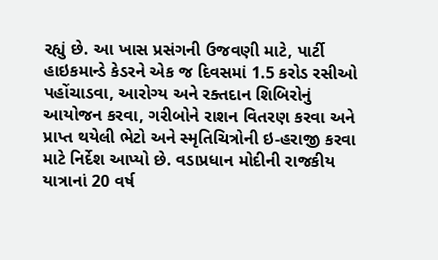રહ્યું છે. આ ખાસ પ્રસંગની ઉજવણી માટે, પાર્ટી હાઇકમાન્ડે કેડરને એક જ દિવસમાં 1.5 કરોડ રસીઓ પહોંચાડવા, આરોગ્ય અને રક્તદાન શિબિરોનું આયોજન કરવા, ગરીબોને રાશન વિતરણ કરવા અને પ્રાપ્ત થયેલી ભેટો અને સ્મૃતિચિત્રોની ઇ-હરાજી કરવા માટે નિર્દેશ આપ્યો છે. વડાપ્રધાન મોદીની રાજકીય યાત્રાનાં 20 વર્ષ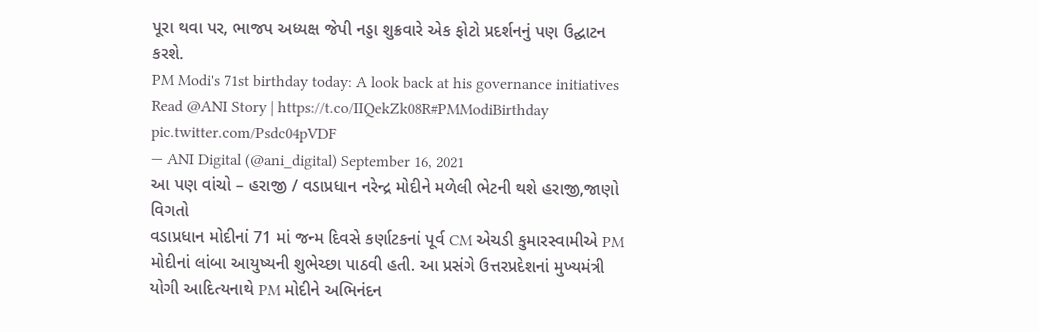પૂરા થવા પર, ભાજપ અધ્યક્ષ જેપી નડ્ડા શુક્રવારે એક ફોટો પ્રદર્શનનું પણ ઉદ્ઘાટન કરશે.
PM Modi's 71st birthday today: A look back at his governance initiatives
Read @ANI Story | https://t.co/IIQekZk08R#PMModiBirthday pic.twitter.com/Psdc04pVDF
— ANI Digital (@ani_digital) September 16, 2021
આ પણ વાંચો – હરાજી / વડાપ્રધાન નરેન્દ્ર મોદીને મળેલી ભેટની થશે હરાજી,જાણો વિગતો
વડાપ્રધાન મોદીનાં 71 માં જન્મ દિવસે કર્ણાટકનાં પૂર્વ CM એચડી કુમારસ્વામીએ PM મોદીનાં લાંબા આયુષ્યની શુભેચ્છા પાઠવી હતી. આ પ્રસંગે ઉત્તરપ્રદેશનાં મુખ્યમંત્રી યોગી આદિત્યનાથે PM મોદીને અભિનંદન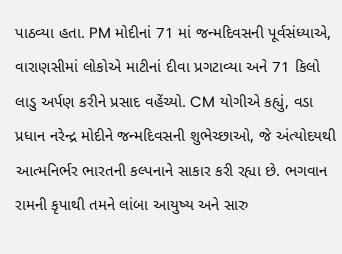પાઠવ્યા હતા. PM મોદીનાં 71 માં જન્મદિવસની પૂર્વસંધ્યાએ, વારાણસીમાં લોકોએ માટીનાં દીવા પ્રગટાવ્યા અને 71 કિલો લાડુ અર્પણ કરીને પ્રસાદ વહેંચ્યો. CM યોગીએ કહ્યું, વડા પ્રધાન નરેન્દ્ર મોદીને જન્મદિવસની શુભેચ્છાઓ, જે અંત્યોદયથી આત્મનિર્ભર ભારતની કલ્પનાને સાકાર કરી રહ્યા છે. ભગવાન રામની કૃપાથી તમને લાંબા આયુષ્ય અને સારુ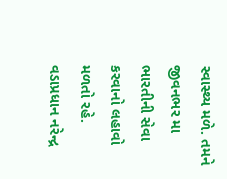સ્વાસ્થ્ય મળે. તમને જીવનભર મા ભારતીની સેવા કરવાનો લહાવો મળતો રહે. વડાપ્રધાન નરેન્દ્ર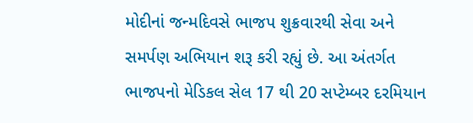મોદીનાં જન્મદિવસે ભાજપ શુક્રવારથી સેવા અને સમર્પણ અભિયાન શરૂ કરી રહ્યું છે. આ અંતર્ગત ભાજપનો મેડિકલ સેલ 17 થી 20 સપ્ટેમ્બર દરમિયાન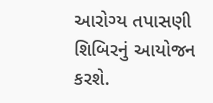આરોગ્ય તપાસણી શિબિરનું આયોજન કરશે.